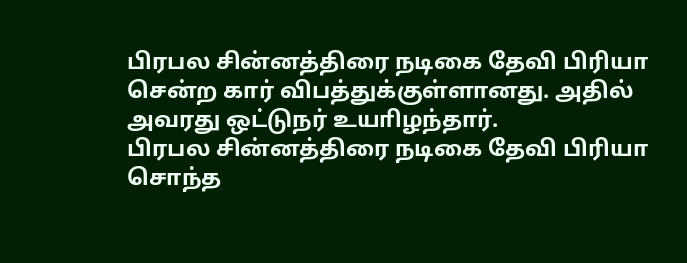பிரபல சின்னத்திரை நடிகை தேவி பிரியா சென்ற கார் விபத்துக்குள்ளானது. அதில் அவரது ஒட்டுநர் உயாிழந்தார்.
பிரபல சின்னத்திரை நடிகை தேவி பிரியா சொந்த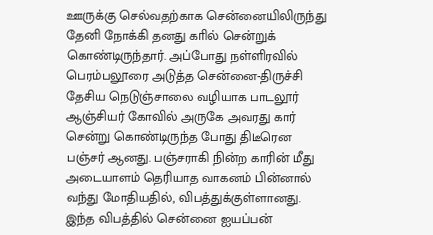ஊருக்கு செல்வதற்காக சென்னையிலிருந்து தேனி நோக்கி தனது காில் சென்றுக் கொண்டிருந்தார். அப்போது நள்ளிரவில் பெரம்பலூரை அடுத்த சென்னை-திருச்சி தேசிய நெடுஞ்சாலை வழியாக பாடலூர் ஆஞ்சியர் கோவில் அருகே அவரது கார் சென்று கொண்டிருந்த போது திடீரென பஞ்சர் ஆனது. பஞ்சராகி நின்ற காரின் மீது அடையாளம் தெரியாத வாகனம் பின்னால் வந்து மோதியதில், விபத்துக்குள்ளானது.
இந்த விபத்தில் சென்னை ஐயப்பன்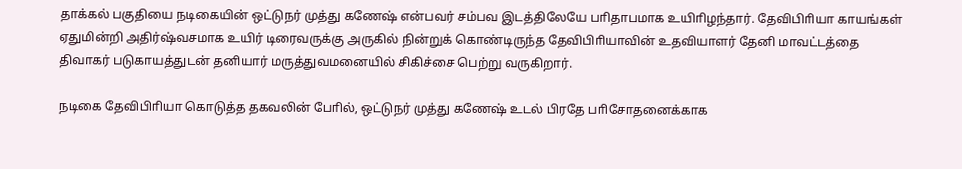தாக்கல் பகுதியை நடிகையின் ஒட்டுநர் முத்து கணேஷ் என்பவர் சம்பவ இடத்திலேயே பாிதாபமாக உயிாிழந்தார். தேவிபிாியா காயங்கள் ஏதுமின்றி அதிர்ஷ்வசமாக உயிர் டிரைவருக்கு அருகில் நின்றுக் கொண்டிருந்த தேவிபிாியாவின் உதவியாளர் தேனி மாவட்டத்தை திவாகர் படுகாயத்துடன் தனியார் மருத்துவமனையில் சிகிச்சை பெற்று வருகிறார்.

நடிகை தேவிபிாியா கொடுத்த தகவலின் போில், ஒட்டுநர் முத்து கணேஷ் உடல் பிரதே பாிசோதனைக்காக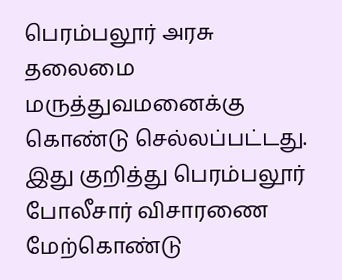பெரம்பலூர் அரசு தலைமை மருத்துவமனைக்கு கொண்டு செல்லப்பட்டது. இது குறித்து பெரம்பலூர் போலீசார் விசாரணை மேற்கொண்டு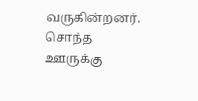வருகின்றனர்.
சொந்த ஊருக்கு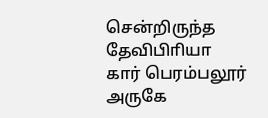சென்றிருந்த தேவிபிாியா கார் பெரம்பலூர் அருகே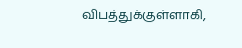விபத்துக்குள்ளாகி,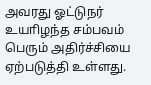அவரது ஓட்டுநர் உயாிழந்த சம்பவம் பெரும் அதிர்ச்சியை ஏற்படுத்தி உள்ளது.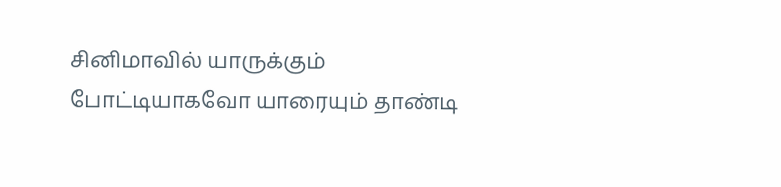சினிமாவில் யாருக்கும் போட்டியாகவோ யாரையும் தாண்டி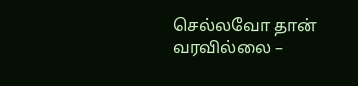செல்லவோ தான் வரவில்லை –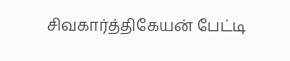சிவகார்த்திகேயன் பேட்டி